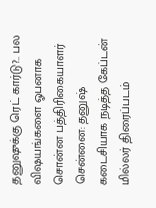தனுஷுக்கு ரெட் கார்டு?.. பல விஷயங்களை ஓபனாக சொன்ன பத்திரிகையாளர்
சென்னை: தனுஷ் கடைசியாக நடித்த கேப்டன் மில்லர் திரைப்படம்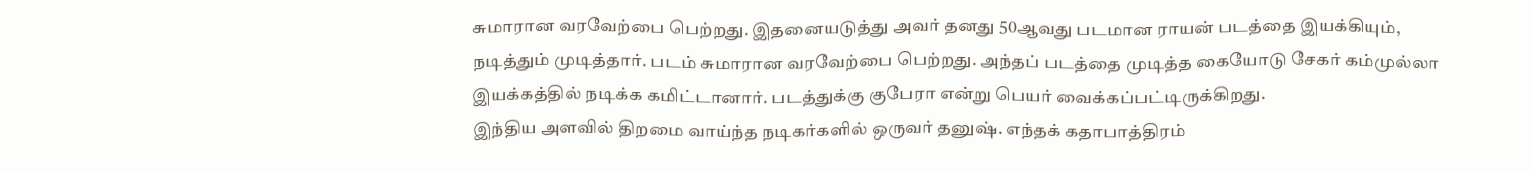சுமாரான வரவேற்பை பெற்றது. இதனையடுத்து அவர் தனது 50ஆவது படமான ராயன் படத்தை இயக்கியும், நடித்தும் முடித்தார். படம் சுமாரான வரவேற்பை பெற்றது. அந்தப் படத்தை முடித்த கையோடு சேகர் கம்முல்லா இயக்கத்தில் நடிக்க கமிட்டானார். படத்துக்கு குபேரா என்று பெயர் வைக்கப்பட்டிருக்கிறது.
இந்திய அளவில் திறமை வாய்ந்த நடிகர்களில் ஒருவர் தனுஷ். எந்தக் கதாபாத்திரம்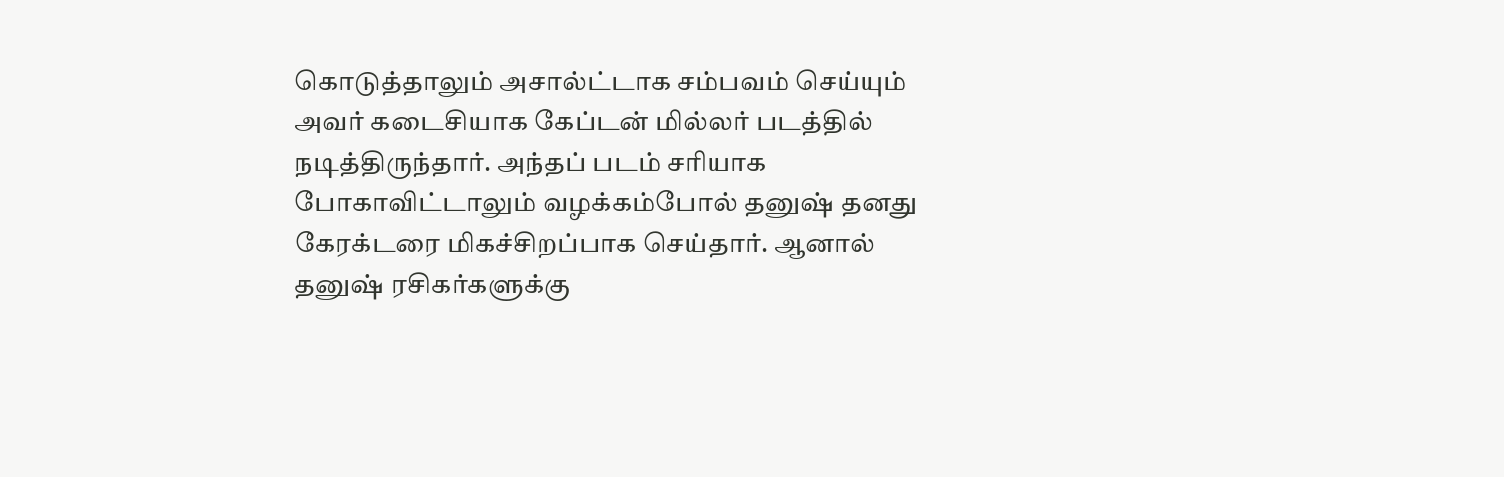கொடுத்தாலும் அசால்ட்டாக சம்பவம் செய்யும் அவர் கடைசியாக கேப்டன் மில்லர் படத்தில் நடித்திருந்தார். அந்தப் படம் சரியாக போகாவிட்டாலும் வழக்கம்போல் தனுஷ் தனது கேரக்டரை மிகச்சிறப்பாக செய்தார். ஆனால் தனுஷ் ரசிகர்களுக்கு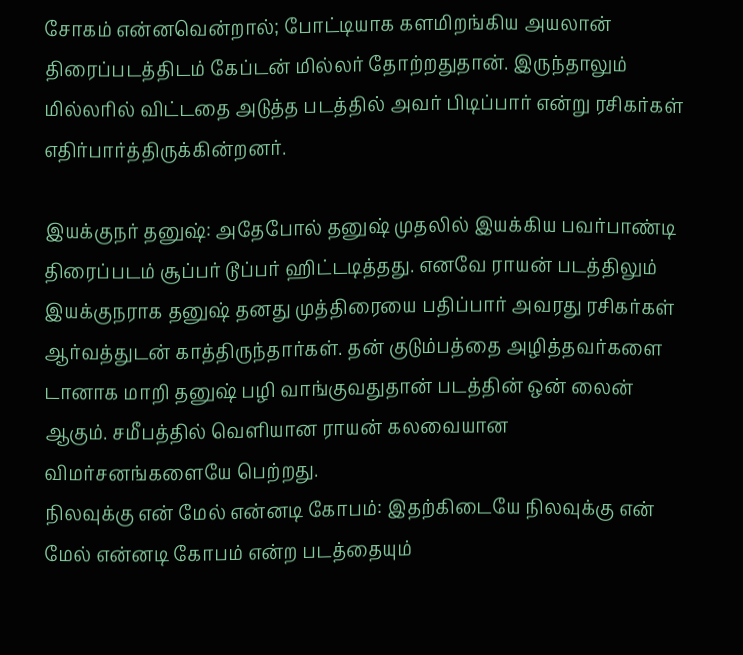சோகம் என்னவென்றால்; போட்டியாக களமிறங்கிய அயலான் திரைப்படத்திடம் கேப்டன் மில்லர் தோற்றதுதான். இருந்தாலும் மில்லரில் விட்டதை அடுத்த படத்தில் அவர் பிடிப்பார் என்று ரசிகர்கள் எதிர்பார்த்திருக்கின்றனர்.

இயக்குநர் தனுஷ்: அதேபோல் தனுஷ் முதலில் இயக்கிய பவர்பாண்டி திரைப்படம் சூப்பர் டூப்பர் ஹிட்டடித்தது. எனவே ராயன் படத்திலும் இயக்குநராக தனுஷ் தனது முத்திரையை பதிப்பார் அவரது ரசிகர்கள் ஆர்வத்துடன் காத்திருந்தார்கள். தன் குடும்பத்தை அழித்தவர்களை டானாக மாறி தனுஷ் பழி வாங்குவதுதான் படத்தின் ஒன் லைன் ஆகும். சமீபத்தில் வெளியான ராயன் கலவையான விமர்சனங்களையே பெற்றது.
நிலவுக்கு என் மேல் என்னடி கோபம்: இதற்கிடையே நிலவுக்கு என் மேல் என்னடி கோபம் என்ற படத்தையும்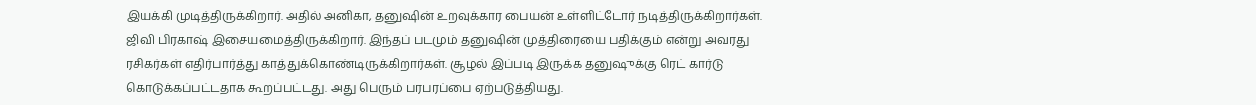இயக்கி முடித்திருக்கிறார். அதில் அனிகா, தனுஷின் உறவுக்கார பையன் உள்ளிட்டோர் நடித்திருக்கிறார்கள். ஜிவி பிரகாஷ் இசையமைத்திருக்கிறார். இந்தப் படமும் தனுஷின் முத்திரையை பதிக்கும் என்று அவரது ரசிகர்கள் எதிர்பார்த்து காத்துக்கொண்டிருக்கிறார்கள். சூழல் இப்படி இருக்க தனுஷுக்கு ரெட் கார்டு கொடுக்கப்பட்டதாக கூறப்பட்டது. அது பெரும் பரபரப்பை ஏற்படுத்தியது.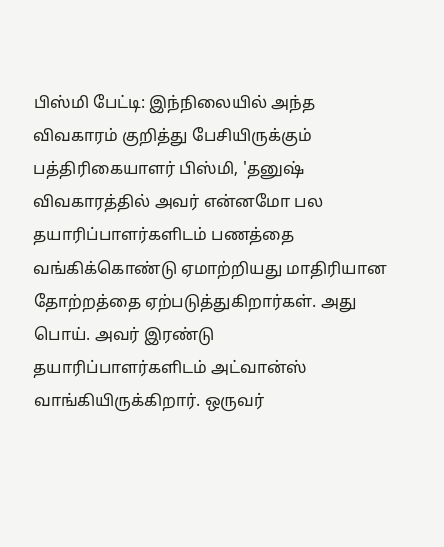பிஸ்மி பேட்டி: இந்நிலையில் அந்த விவகாரம் குறித்து பேசியிருக்கும் பத்திரிகையாளர் பிஸ்மி, 'தனுஷ் விவகாரத்தில் அவர் என்னமோ பல தயாரிப்பாளர்களிடம் பணத்தை வங்கிக்கொண்டு ஏமாற்றியது மாதிரியான தோற்றத்தை ஏற்படுத்துகிறார்கள். அது பொய். அவர் இரண்டு தயாரிப்பாளர்களிடம் அட்வான்ஸ் வாங்கியிருக்கிறார். ஒருவர்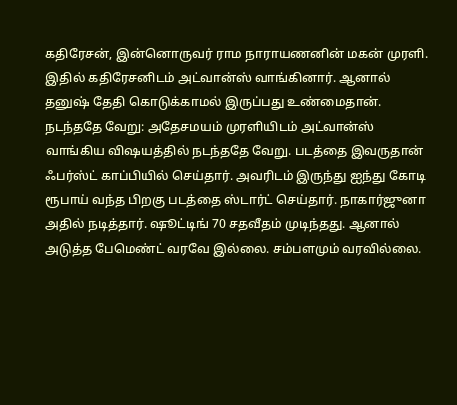கதிரேசன், இன்னொருவர் ராம நாராயணனின் மகன் முரளி. இதில் கதிரேசனிடம் அட்வான்ஸ் வாங்கினார். ஆனால் தனுஷ் தேதி கொடுக்காமல் இருப்பது உண்மைதான்.
நடந்ததே வேறு: அதேசமயம் முரளியிடம் அட்வான்ஸ் வாங்கிய விஷயத்தில் நடந்ததே வேறு. படத்தை இவருதான் ஃபர்ஸ்ட் காப்பியில் செய்தார். அவரிடம் இருந்து ஐந்து கோடி ரூபாய் வந்த பிறகு படத்தை ஸ்டார்ட் செய்தார். நாகார்ஜுனா அதில் நடித்தார். ஷூட்டிங் 70 சதவீதம் முடிந்தது. ஆனால் அடுத்த பேமெண்ட் வரவே இல்லை. சம்பளமும் வரவில்லை.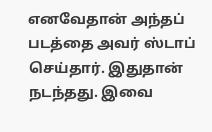எனவேதான் அந்தப் படத்தை அவர் ஸ்டாப் செய்தார். இதுதான் நடந்தது. இவை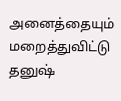அனைத்தையும் மறைத்துவிட்டு தனுஷ்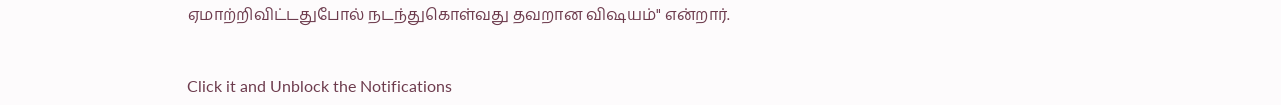ஏமாற்றிவிட்டதுபோல் நடந்துகொள்வது தவறான விஷயம்" என்றார்.


Click it and Unblock the Notifications